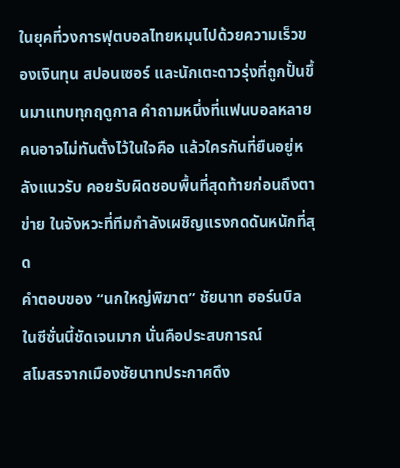ในยุคที่วงการฟุตบอลไทยหมุนไปด้วยความเร็วของเงินทุน สปอนเซอร์ และนักเตะดาวรุ่งที่ถูกปั้นขึ้นมาแทบทุกฤดูกาล คำถามหนึ่งที่แฟนบอลหลายคนอาจไม่ทันตั้งไว้ในใจคือ แล้วใครกันที่ยืนอยู่หลังแนวรับ คอยรับผิดชอบพื้นที่สุดท้ายก่อนถึงตาข่าย ในจังหวะที่ทีมกำลังเผชิญแรงกดดันหนักที่สุด
คำตอบของ “นกใหญ่พิฆาต” ชัยนาท ฮอร์นบิล ในซีซั่นนี้ชัดเจนมาก นั่นคือประสบการณ์
สโมสรจากเมืองชัยนาทประกาศดึง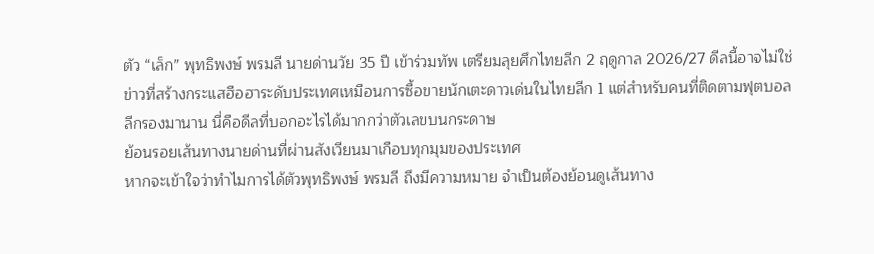ตัว “เล็ก” พุทธิพงษ์ พรมลี นายด่านวัย 35 ปี เข้าร่วมทัพ เตรียมลุยศึกไทยลีก 2 ฤดูกาล 2026/27 ดีลนี้อาจไม่ใช่ข่าวที่สร้างกระแสฮือฮาระดับประเทศเหมือนการซื้อขายนักเตะดาวเด่นในไทยลีก 1 แต่สำหรับคนที่ติดตามฟุตบอลลีกรองมานาน นี่คือดีลที่บอกอะไรได้มากกว่าตัวเลขบนกระดาษ
ย้อนรอยเส้นทางนายด่านที่ผ่านสังเวียนมาเกือบทุกมุมของประเทศ
หากจะเข้าใจว่าทำไมการได้ตัวพุทธิพงษ์ พรมลี ถึงมีความหมาย จำเป็นต้องย้อนดูเส้นทาง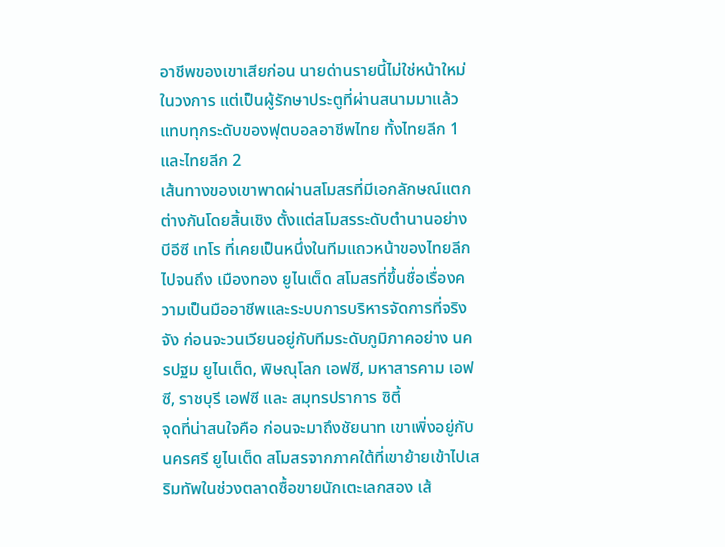อาชีพของเขาเสียก่อน นายด่านรายนี้ไม่ใช่หน้าใหม่ในวงการ แต่เป็นผู้รักษาประตูที่ผ่านสนามมาแล้วแทบทุกระดับของฟุตบอลอาชีพไทย ทั้งไทยลีก 1 และไทยลีก 2
เส้นทางของเขาพาดผ่านสโมสรที่มีเอกลักษณ์แตกต่างกันโดยสิ้นเชิง ตั้งแต่สโมสรระดับตำนานอย่าง บีอีซี เทโร ที่เคยเป็นหนึ่งในทีมแถวหน้าของไทยลีก ไปจนถึง เมืองทอง ยูไนเต็ด สโมสรที่ขึ้นชื่อเรื่องความเป็นมืออาชีพและระบบการบริหารจัดการที่จริงจัง ก่อนจะวนเวียนอยู่กับทีมระดับภูมิภาคอย่าง นครปฐม ยูไนเต็ด, พิษณุโลก เอฟซี, มหาสารคาม เอฟซี, ราชบุรี เอฟซี และ สมุทรปราการ ซิตี้
จุดที่น่าสนใจคือ ก่อนจะมาถึงชัยนาท เขาเพิ่งอยู่กับ นครศรี ยูไนเต็ด สโมสรจากภาคใต้ที่เขาย้ายเข้าไปเสริมทัพในช่วงตลาดซื้อขายนักเตะเลกสอง เส้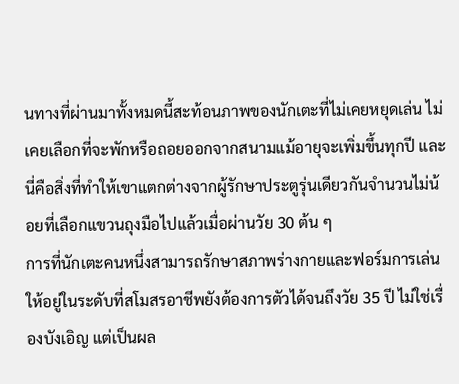นทางที่ผ่านมาทั้งหมดนี้สะท้อนภาพของนักเตะที่ไม่เคยหยุดเล่น ไม่เคยเลือกที่จะพักหรือถอยออกจากสนามแม้อายุจะเพิ่มขึ้นทุกปี และนี่คือสิ่งที่ทำให้เขาแตกต่างจากผู้รักษาประตูรุ่นเดียวกันจำนวนไม่น้อยที่เลือกแขวนถุงมือไปแล้วเมื่อผ่านวัย 30 ต้น ๆ
การที่นักเตะคนหนึ่งสามารถรักษาสภาพร่างกายและฟอร์มการเล่นให้อยู่ในระดับที่สโมสรอาชีพยังต้องการตัวได้จนถึงวัย 35 ปี ไม่ใช่เรื่องบังเอิญ แต่เป็นผล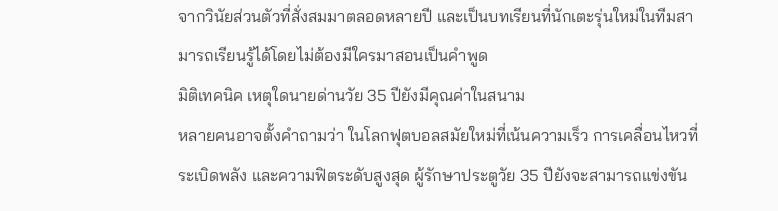จากวินัยส่วนตัวที่สั่งสมมาตลอดหลายปี และเป็นบทเรียนที่นักเตะรุ่นใหม่ในทีมสามารถเรียนรู้ได้โดยไม่ต้องมีใครมาสอนเป็นคำพูด
มิติเทคนิค เหตุใดนายด่านวัย 35 ปียังมีคุณค่าในสนาม
หลายคนอาจตั้งคำถามว่า ในโลกฟุตบอลสมัยใหม่ที่เน้นความเร็ว การเคลื่อนไหวที่ระเบิดพลัง และความฟิตระดับสูงสุด ผู้รักษาประตูวัย 35 ปียังจะสามารถแข่งขัน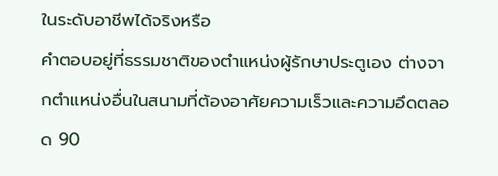ในระดับอาชีพได้จริงหรือ
คำตอบอยู่ที่ธรรมชาติของตำแหน่งผู้รักษาประตูเอง ต่างจากตำแหน่งอื่นในสนามที่ต้องอาศัยความเร็วและความอึดตลอด 90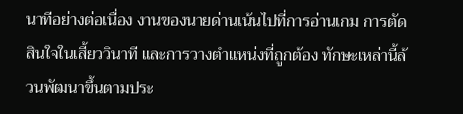นาทีอย่างต่อเนื่อง งานของนายด่านเน้นไปที่การอ่านเกม การตัดสินใจในเสี้ยววินาที และการวางตำแหน่งที่ถูกต้อง ทักษะเหล่านี้ล้วนพัฒนาขึ้นตามประ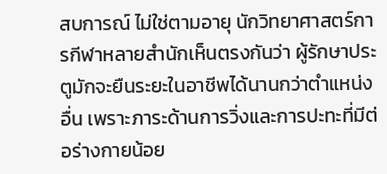สบการณ์ ไม่ใช่ตามอายุ นักวิทยาศาสตร์การกีฬาหลายสำนักเห็นตรงกันว่า ผู้รักษาประตูมักจะยืนระยะในอาชีพได้นานกว่าตำแหน่งอื่น เพราะภาระด้านการวิ่งและการปะทะที่มีต่อร่างกายน้อย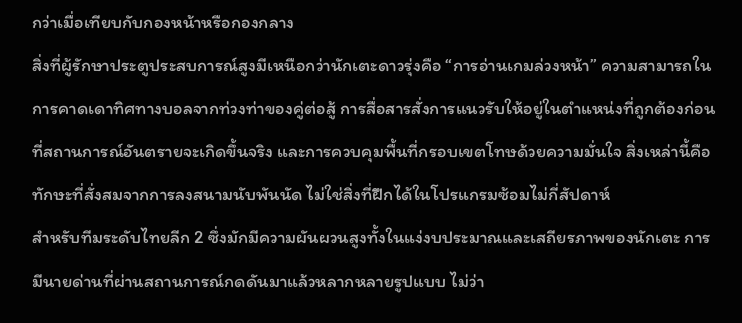กว่าเมื่อเทียบกับกองหน้าหรือกองกลาง
สิ่งที่ผู้รักษาประตูประสบการณ์สูงมีเหนือกว่านักเตะดาวรุ่งคือ “การอ่านเกมล่วงหน้า” ความสามารถในการคาดเดาทิศทางบอลจากท่วงท่าของคู่ต่อสู้ การสื่อสารสั่งการแนวรับให้อยู่ในตำแหน่งที่ถูกต้องก่อนที่สถานการณ์อันตรายจะเกิดขึ้นจริง และการควบคุมพื้นที่กรอบเขตโทษด้วยความมั่นใจ สิ่งเหล่านี้คือทักษะที่สั่งสมจากการลงสนามนับพันนัด ไม่ใช่สิ่งที่ฝึกได้ในโปรแกรมซ้อมไม่กี่สัปดาห์
สำหรับทีมระดับไทยลีก 2 ซึ่งมักมีความผันผวนสูงทั้งในแง่งบประมาณและเสถียรภาพของนักเตะ การมีนายด่านที่ผ่านสถานการณ์กดดันมาแล้วหลากหลายรูปแบบ ไม่ว่า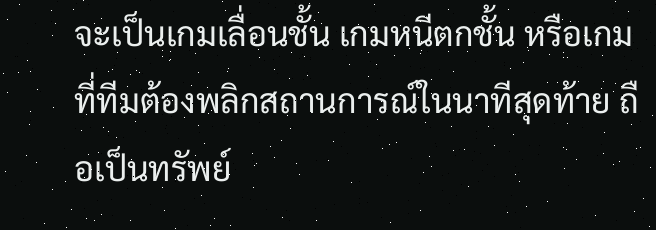จะเป็นเกมเลื่อนชั้น เกมหนีตกชั้น หรือเกมที่ทีมต้องพลิกสถานการณ์ในนาทีสุดท้าย ถือเป็นทรัพย์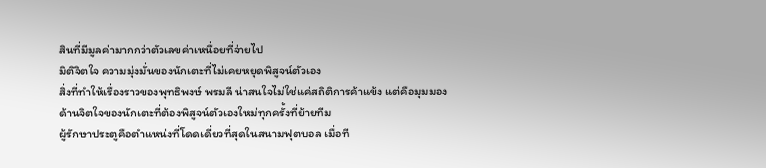สินที่มีมูลค่ามากกว่าตัวเลขค่าเหนื่อยที่จ่ายไป
มิติจิตใจ ความมุ่งมั่นของนักเตะที่ไม่เคยหยุดพิสูจน์ตัวเอง
สิ่งที่ทำให้เรื่องราวของพุทธิพงษ์ พรมลี น่าสนใจไม่ใช่แค่สถิติการค้าแข้ง แต่คือมุมมองด้านจิตใจของนักเตะที่ต้องพิสูจน์ตัวเองใหม่ทุกครั้งที่ย้ายทีม
ผู้รักษาประตูคือตำแหน่งที่โดดเดี่ยวที่สุดในสนามฟุตบอล เมื่อที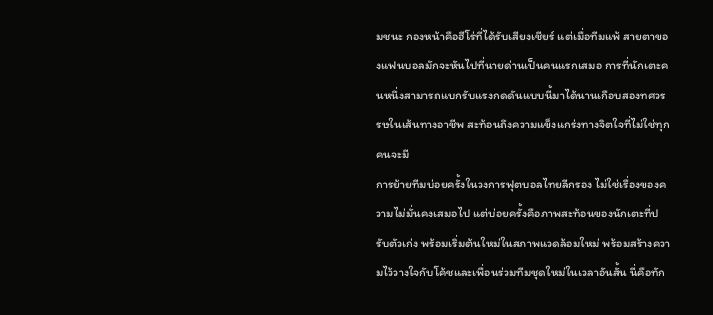มชนะ กองหน้าคือฮีโร่ที่ได้รับเสียงเชียร์ แต่เมื่อทีมแพ้ สายตาของแฟนบอลมักจะหันไปที่นายด่านเป็นคนแรกเสมอ การที่นักเตะคนหนึ่งสามารถแบกรับแรงกดดันแบบนี้มาได้นานเกือบสองทศวรรษในเส้นทางอาชีพ สะท้อนถึงความแข็งแกร่งทางจิตใจที่ไม่ใช่ทุกคนจะมี
การย้ายทีมบ่อยครั้งในวงการฟุตบอลไทยลีกรอง ไม่ใช่เรื่องของความไม่มั่นคงเสมอไป แต่บ่อยครั้งคือภาพสะท้อนของนักเตะที่ปรับตัวเก่ง พร้อมเริ่มต้นใหม่ในสภาพแวดล้อมใหม่ พร้อมสร้างความไว้วางใจกับโค้ชและเพื่อนร่วมทีมชุดใหม่ในเวลาอันสั้น นี่คือทัก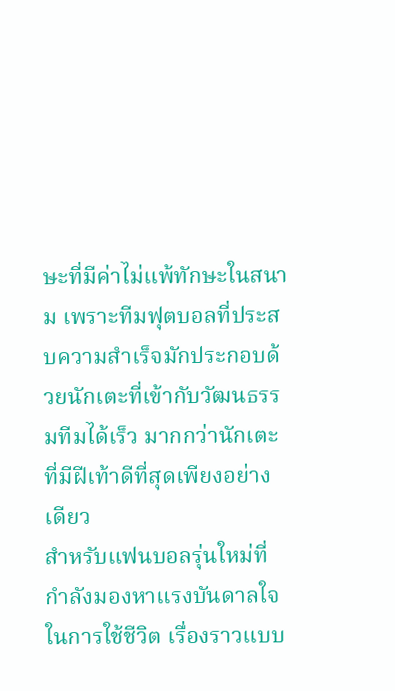ษะที่มีค่าไม่แพ้ทักษะในสนาม เพราะทีมฟุตบอลที่ประสบความสำเร็จมักประกอบด้วยนักเตะที่เข้ากับวัฒนธรรมทีมได้เร็ว มากกว่านักเตะที่มีฝีเท้าดีที่สุดเพียงอย่างเดียว
สำหรับแฟนบอลรุ่นใหม่ที่กำลังมองหาแรงบันดาลใจในการใช้ชีวิต เรื่องราวแบบ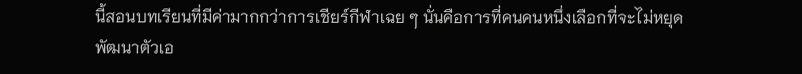นี้สอนบทเรียนที่มีค่ามากกว่าการเชียร์กีฬาเฉย ๆ นั่นคือการที่คนคนหนึ่งเลือกที่จะไม่หยุดพัฒนาตัวเอ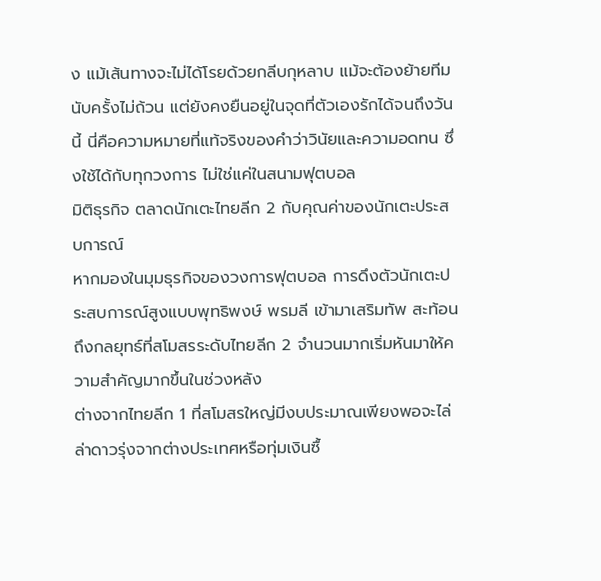ง แม้เส้นทางจะไม่ได้โรยด้วยกลีบกุหลาบ แม้จะต้องย้ายทีมนับครั้งไม่ถ้วน แต่ยังคงยืนอยู่ในจุดที่ตัวเองรักได้จนถึงวันนี้ นี่คือความหมายที่แท้จริงของคำว่าวินัยและความอดทน ซึ่งใช้ได้กับทุกวงการ ไม่ใช่แค่ในสนามฟุตบอล
มิติธุรกิจ ตลาดนักเตะไทยลีก 2 กับคุณค่าของนักเตะประสบการณ์
หากมองในมุมธุรกิจของวงการฟุตบอล การดึงตัวนักเตะประสบการณ์สูงแบบพุทธิพงษ์ พรมลี เข้ามาเสริมทัพ สะท้อนถึงกลยุทธ์ที่สโมสรระดับไทยลีก 2 จำนวนมากเริ่มหันมาให้ความสำคัญมากขึ้นในช่วงหลัง
ต่างจากไทยลีก 1 ที่สโมสรใหญ่มีงบประมาณเพียงพอจะไล่ล่าดาวรุ่งจากต่างประเทศหรือทุ่มเงินซื้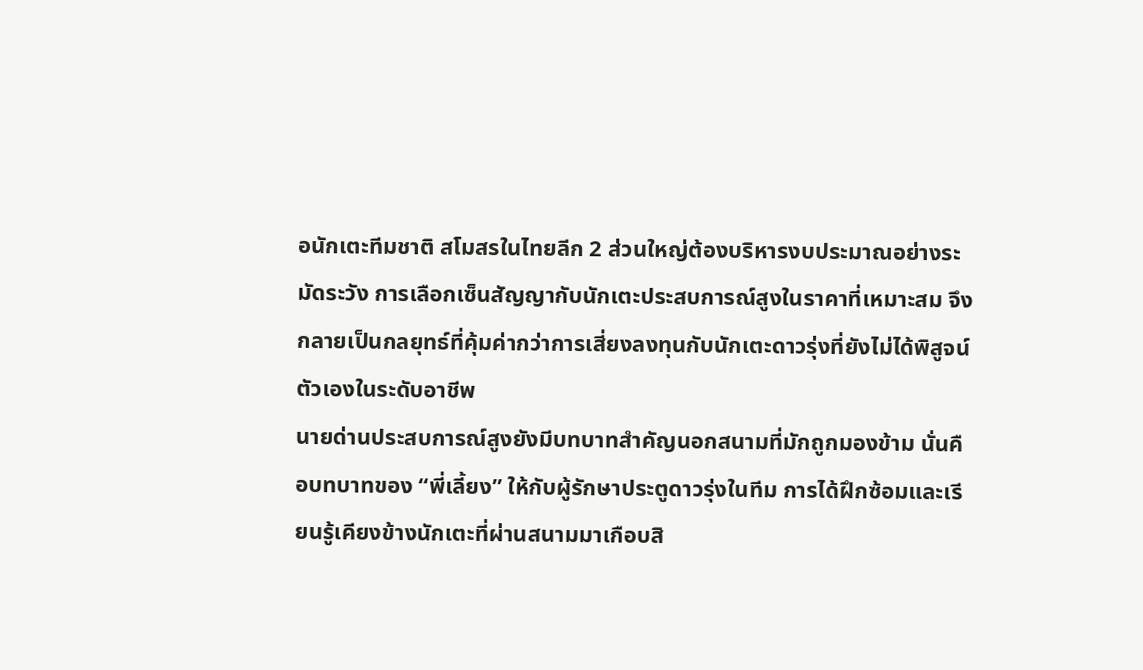อนักเตะทีมชาติ สโมสรในไทยลีก 2 ส่วนใหญ่ต้องบริหารงบประมาณอย่างระมัดระวัง การเลือกเซ็นสัญญากับนักเตะประสบการณ์สูงในราคาที่เหมาะสม จึงกลายเป็นกลยุทธ์ที่คุ้มค่ากว่าการเสี่ยงลงทุนกับนักเตะดาวรุ่งที่ยังไม่ได้พิสูจน์ตัวเองในระดับอาชีพ
นายด่านประสบการณ์สูงยังมีบทบาทสำคัญนอกสนามที่มักถูกมองข้าม นั่นคือบทบาทของ “พี่เลี้ยง” ให้กับผู้รักษาประตูดาวรุ่งในทีม การได้ฝึกซ้อมและเรียนรู้เคียงข้างนักเตะที่ผ่านสนามมาเกือบสิ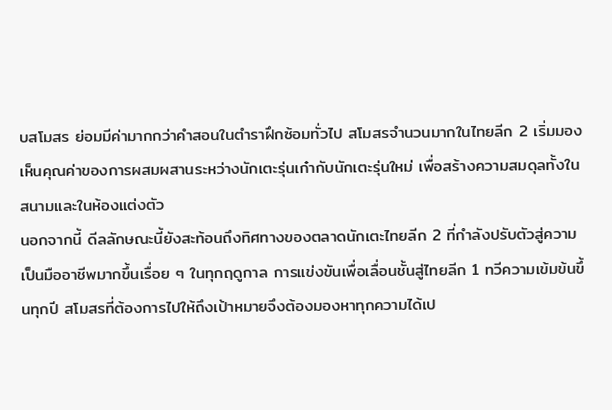บสโมสร ย่อมมีค่ามากกว่าคำสอนในตำราฝึกซ้อมทั่วไป สโมสรจำนวนมากในไทยลีก 2 เริ่มมองเห็นคุณค่าของการผสมผสานระหว่างนักเตะรุ่นเก๋ากับนักเตะรุ่นใหม่ เพื่อสร้างความสมดุลทั้งในสนามและในห้องแต่งตัว
นอกจากนี้ ดีลลักษณะนี้ยังสะท้อนถึงทิศทางของตลาดนักเตะไทยลีก 2 ที่กำลังปรับตัวสู่ความเป็นมืออาชีพมากขึ้นเรื่อย ๆ ในทุกฤดูกาล การแข่งขันเพื่อเลื่อนชั้นสู่ไทยลีก 1 ทวีความเข้มข้นขึ้นทุกปี สโมสรที่ต้องการไปให้ถึงเป้าหมายจึงต้องมองหาทุกความได้เป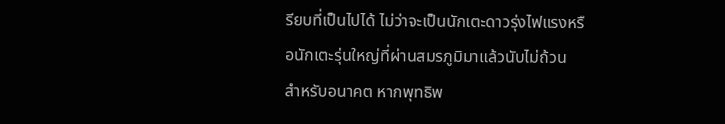รียบที่เป็นไปได้ ไม่ว่าจะเป็นนักเตะดาวรุ่งไฟแรงหรือนักเตะรุ่นใหญ่ที่ผ่านสมรภูมิมาแล้วนับไม่ถ้วน
สำหรับอนาคต หากพุทธิพ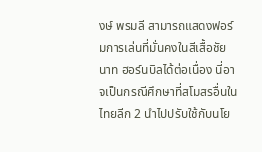งษ์ พรมลี สามารถแสดงฟอร์มการเล่นที่มั่นคงในสีเสื้อชัยนาท ฮอร์นบิลได้ต่อเนื่อง นี่อาจเป็นกรณีศึกษาที่สโมสรอื่นในไทยลีก 2 นำไปปรับใช้กับนโย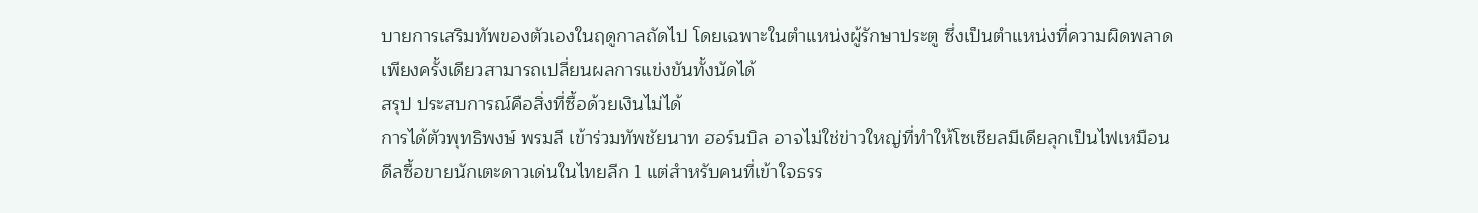บายการเสริมทัพของตัวเองในฤดูกาลถัดไป โดยเฉพาะในตำแหน่งผู้รักษาประตู ซึ่งเป็นตำแหน่งที่ความผิดพลาดเพียงครั้งเดียวสามารถเปลี่ยนผลการแข่งขันทั้งนัดได้
สรุป ประสบการณ์คือสิ่งที่ซื้อด้วยเงินไม่ได้
การได้ตัวพุทธิพงษ์ พรมลี เข้าร่วมทัพชัยนาท ฮอร์นบิล อาจไม่ใช่ข่าวใหญ่ที่ทำให้โซเชียลมีเดียลุกเป็นไฟเหมือนดีลซื้อขายนักเตะดาวเด่นในไทยลีก 1 แต่สำหรับคนที่เข้าใจธรร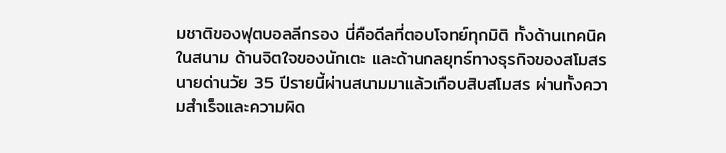มชาติของฟุตบอลลีกรอง นี่คือดีลที่ตอบโจทย์ทุกมิติ ทั้งด้านเทคนิคในสนาม ด้านจิตใจของนักเตะ และด้านกลยุทธ์ทางธุรกิจของสโมสร
นายด่านวัย 35 ปีรายนี้ผ่านสนามมาแล้วเกือบสิบสโมสร ผ่านทั้งความสำเร็จและความผิด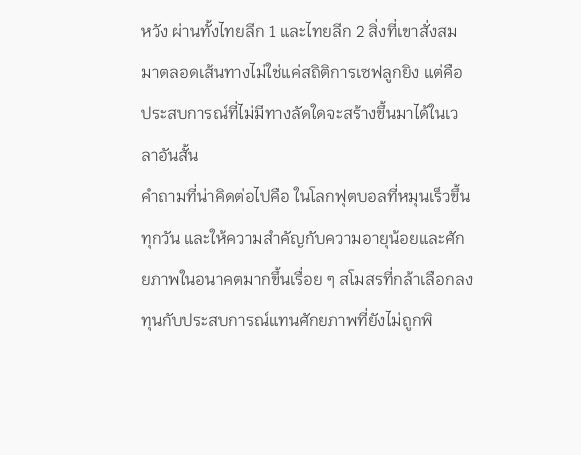หวัง ผ่านทั้งไทยลีก 1 และไทยลีก 2 สิ่งที่เขาสั่งสมมาตลอดเส้นทางไม่ใช่แค่สถิติการเซฟลูกยิง แต่คือประสบการณ์ที่ไม่มีทางลัดใดจะสร้างขึ้นมาได้ในเวลาอันสั้น
คำถามที่น่าคิดต่อไปคือ ในโลกฟุตบอลที่หมุนเร็วขึ้นทุกวัน และให้ความสำคัญกับความอายุน้อยและศักยภาพในอนาคตมากขึ้นเรื่อย ๆ สโมสรที่กล้าเลือกลงทุนกับประสบการณ์แทนศักยภาพที่ยังไม่ถูกพิ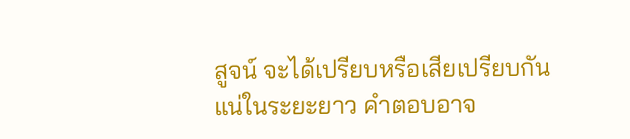สูจน์ จะได้เปรียบหรือเสียเปรียบกันแน่ในระยะยาว คำตอบอาจ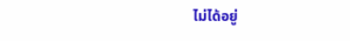ไม่ได้อยู่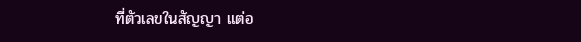ที่ตัวเลขในสัญญา แต่อ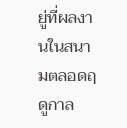ยู่ที่ผลงานในสนามตลอดฤดูกาล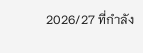2026/27 ที่กำลัง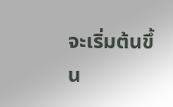จะเริ่มต้นขึ้น